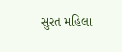સુરત મહિલા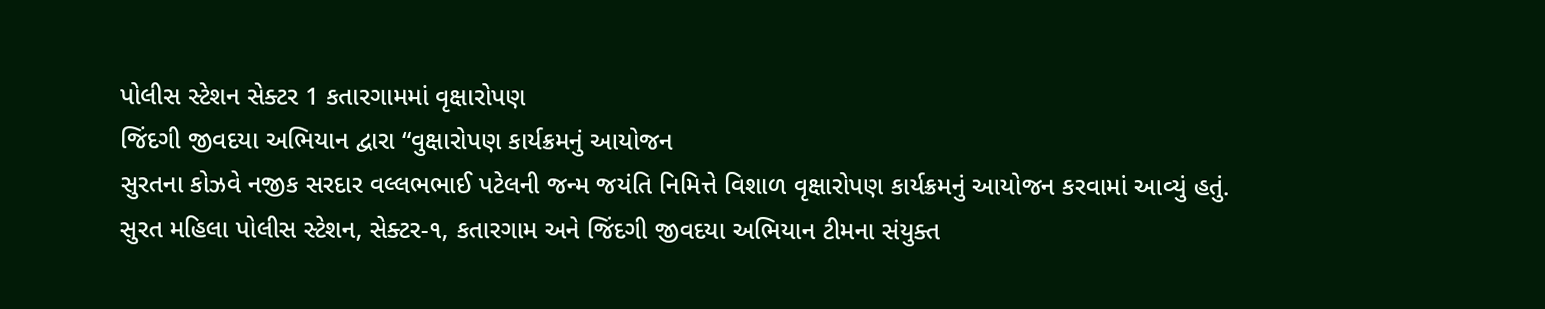પોલીસ સ્ટેશન સેક્ટર 1 કતારગામમાં વૃક્ષારોપણ
જિંદગી જીવદયા અભિયાન દ્વારા “વુક્ષારોપણ કાર્યક્રમનું આયોજન
સુરતના કોઝવે નજીક સરદાર વલ્લભભાઈ પટેલની જન્મ જયંતિ નિમિત્તે વિશાળ વૃક્ષારોપણ કાર્યક્રમનું આયોજન કરવામાં આવ્યું હતું.
સુરત મહિલા પોલીસ સ્ટેશન, સેક્ટર-૧, કતારગામ અને જિંદગી જીવદયા અભિયાન ટીમના સંયુક્ત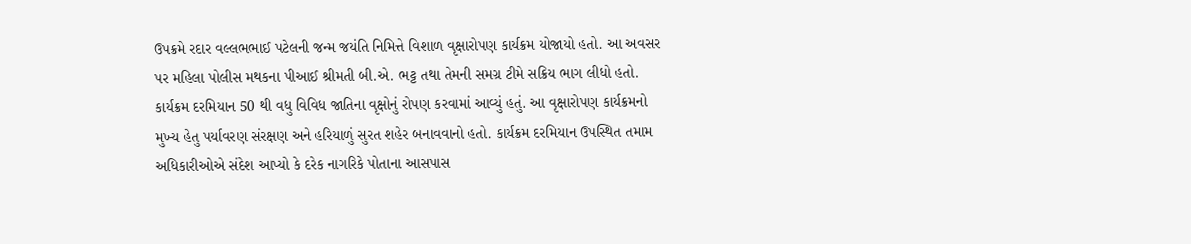ઉપક્રમે રદાર વલ્લભભાઈ પટેલની જન્મ જયંતિ નિમિત્તે વિશાળ વૃક્ષારોપણ કાર્યક્રમ યોજાયો હતો. આ અવસર પર મહિલા પોલીસ મથકના પીઆઈ શ્રીમતી બી.એ. ભટ્ટ તથા તેમની સમગ્ર ટીમે સક્રિય ભાગ લીધો હતો. કાર્યક્રમ દરમિયાન 50 થી વધુ વિવિધ જાતિના વૃક્ષોનું રોપણ કરવામાં આવ્યું હતું. આ વૃક્ષારોપણ કાર્યક્રમનો મુખ્ય હેતુ પર્યાવરણ સંરક્ષણ અને હરિયાળું સુરત શહેર બનાવવાનો હતો. કાર્યક્રમ દરમિયાન ઉપસ્થિત તમામ અધિકારીઓએ સંદેશ આપ્યો કે દરેક નાગરિકે પોતાના આસપાસ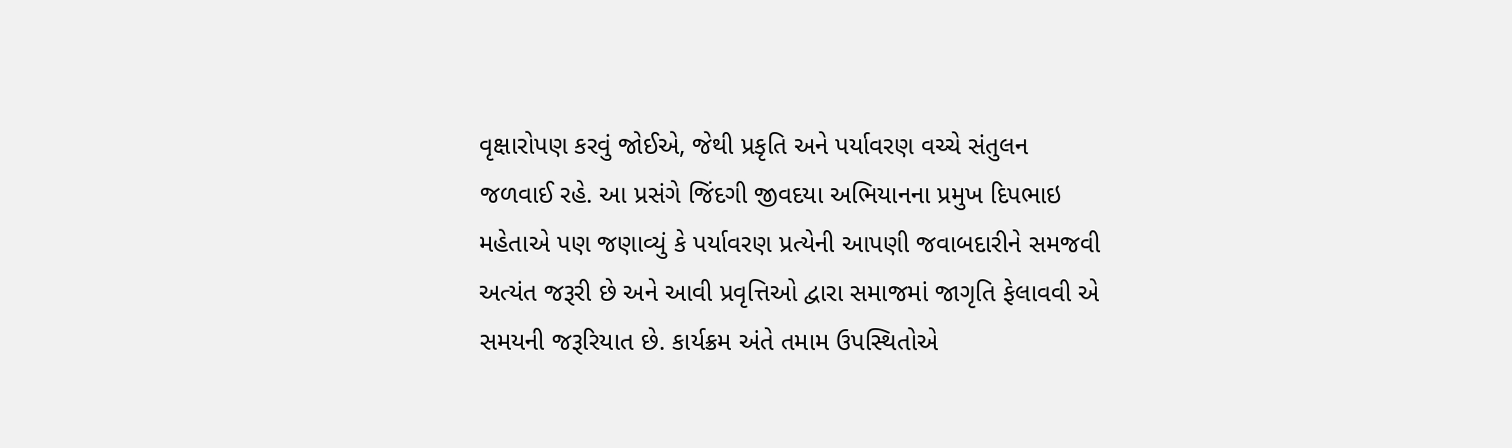વૃક્ષારોપણ કરવું જોઈએ, જેથી પ્રકૃતિ અને પર્યાવરણ વચ્ચે સંતુલન જળવાઈ રહે. આ પ્રસંગે જિંદગી જીવદયા અભિયાનના પ્રમુખ દિપભાઇ મહેતાએ પણ જણાવ્યું કે પર્યાવરણ પ્રત્યેની આપણી જવાબદારીને સમજવી અત્યંત જરૂરી છે અને આવી પ્રવૃત્તિઓ દ્વારા સમાજમાં જાગૃતિ ફેલાવવી એ સમયની જરૂરિયાત છે. કાર્યક્રમ અંતે તમામ ઉપસ્થિતોએ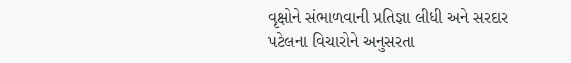વૃક્ષોને સંભાળવાની પ્રતિજ્ઞા લીધી અને સરદાર પટેલના વિચારોને અનુસરતા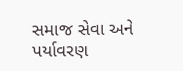સમાજ સેવા અને પર્યાવરણ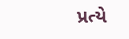પ્રત્યે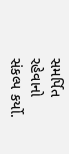સમર્પિત રહેવાનો સંકલ્પ કર્યો.